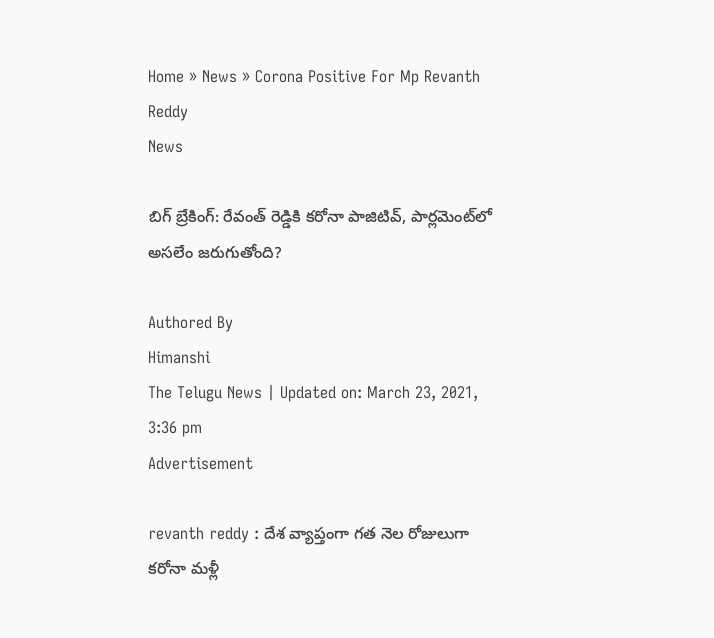Home » News » Corona Positive For Mp Revanth Reddy
News

బిగ్ బ్రేకింగ్‌: రేవంత్ రెడ్డికి కరోనా పాజిటివ్‌, పార్లమెంట్‌లో అసలేం జరుగుతోంది?

Authored By
Himanshi
The Telugu News | Updated on: March 23, 2021, 3:36 pm
Advertisement

revanth reddy : దేశ వ్యాప్తంగా గత నెల రోజులుగా కరోనా మళ్లీ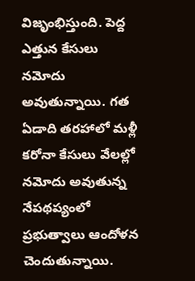విజృంభిస్తుంది. పెద్ద ఎత్తున కేసులు నమోదు అవుతున్నాయి. గత ఏడాది తరహాలో మళ్లీ కరోనా కేసులు వేలల్లో నమోదు అవుతున్న నేపథప్యంలో ప్రభుత్వాలు ఆందోళన చెందుతున్నాయి.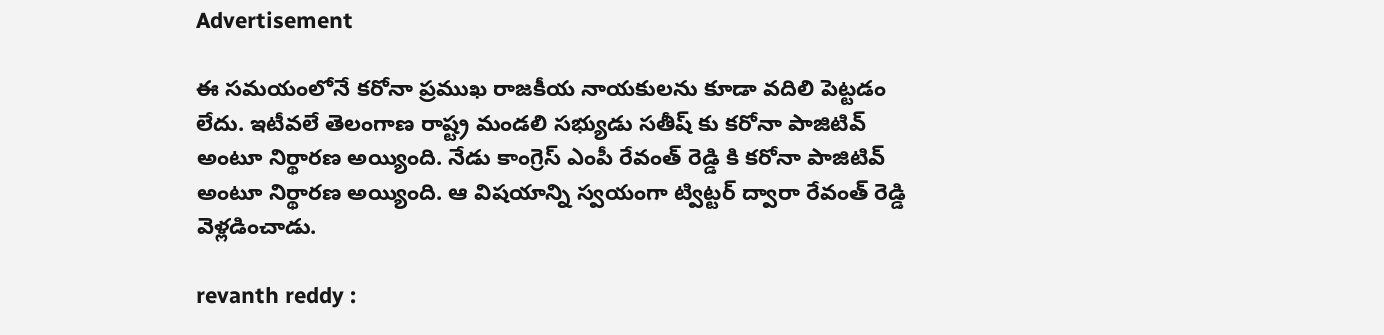Advertisement

ఈ సమయంలోనే కరోనా ప్రముఖ రాజకీయ నాయకులను కూడా వదిలి పెట్టడం లేదు. ఇటీవలే తెలంగాణ రాష్ట్ర మండలి సభ్యుడు సతీష్‌ కు కరోనా పాజిటివ్‌ అంటూ నిర్థారణ అయ్యింది. నేడు కాంగ్రెస్ ఎంపీ రేవంత్‌ రెడ్డి కి కరోనా పాజిటివ్‌ అంటూ నిర్థారణ అయ్యింది. ఆ విషయాన్ని స్వయంగా ట్విట్టర్‌ ద్వారా రేవంత్‌ రెడ్డి వెళ్లడించాడు.

revanth reddy :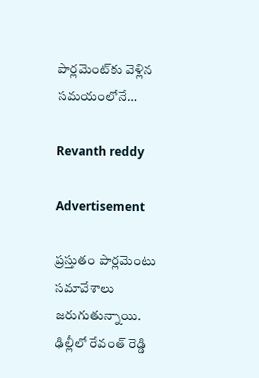పార్లమెంట్‌కు వెళ్లిన సమయంలోనే…

Revanth reddy

Advertisement

ప్రస్తుతం పార్లమెంటు సమావేశాలు జరుగుతున్నాయి. ఢిల్లీలో రేవంత్‌ రెడ్డి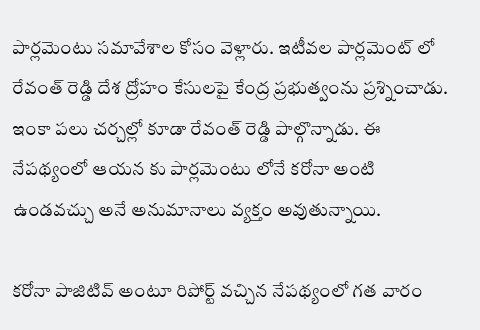పార్లమెంటు సమావేశాల కోసం వెళ్లారు. ఇటీవల పార్లమెంట్ లో రేవంత్‌ రెడ్డి దేశ ద్రోహం కేసులపై కేంద్ర ప్రభుత్వంను ప్రశ్నించాడు. ఇంకా పలు చర్చల్లో కూడా రేవంత్‌ రెడ్డి పాల్గొన్నాడు. ఈ నేపథ్యంలో ఆయన కు పార్లమెంటు లోనే కరోనా అంటి ఉండవచ్చు అనే అనుమానాలు వ్యక్తం అవుతున్నాయి.

కరోనా పాజిటివ్‌ అంటూ రిపోర్ట్‌ వచ్చిన నేపథ్యంలో గత వారం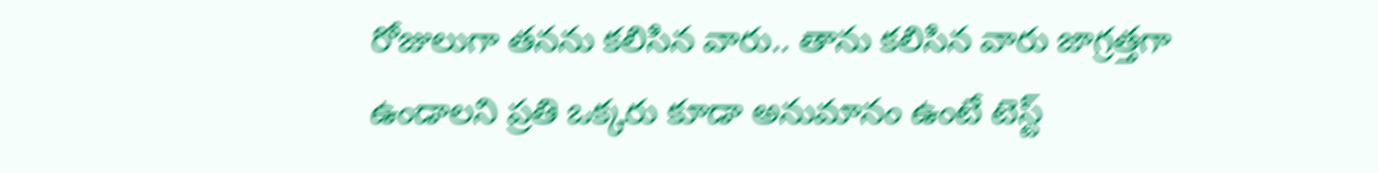రోజులుగా తనను కలిసిన వారు.. తాను కలిసిన వారు జాగ్రత్తగా ఉండాలని ప్రతి ఒక్కరు కూడా అనుమానం ఉంటే టెస్ట్‌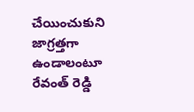చేయించుకుని జాగ్రత్తగా ఉండాలంటూ రేవంత్‌ రెడ్డి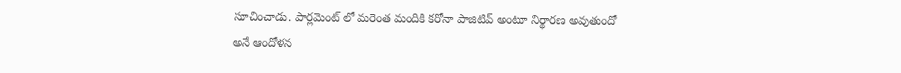సూచించాడు. పార్లమెంట్‌ లో మరెంత మందికి కరోనా పాజిటివ్‌ అంటూ నిర్థారణ అవుతుందో అనే ఆందోళన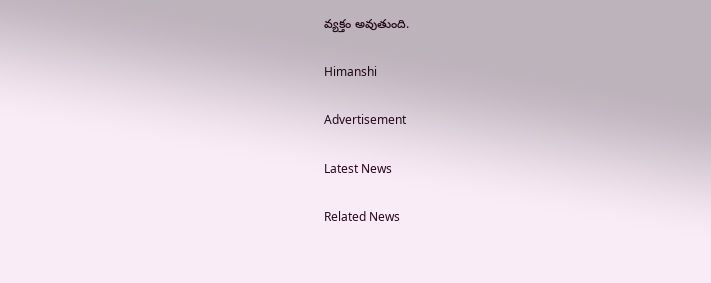వ్యక్తం అవుతుంది.

Himanshi

Advertisement

Latest News

Related News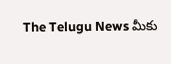The Telugu News మీకు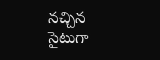నచ్చిన సైటుగా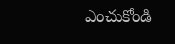ఎంచుకోండి